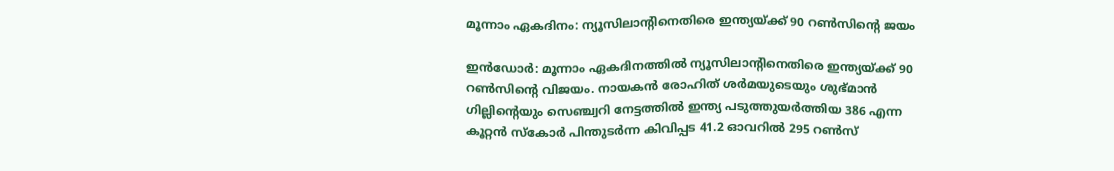മൂന്നാം ഏകദിനം: ന്യൂസിലാന്റിനെതിരെ ഇന്ത്യയ്ക്ക് 90 റണ്‍സിന്റെ ജയം

ഇന്‍ഡോര്‍: മൂന്നാം ഏകദിനത്തില്‍ ന്യൂസിലാന്റിനെതിരെ ഇന്ത്യയ്ക്ക് 90 റണ്‍സിന്റെ വിജയം. നായകന്‍ രോഹിത് ശര്‍മയുടെയും ശുഭ്മാന്‍ ഗില്ലിന്റെയും സെഞ്ച്വറി നേട്ടത്തില്‍ ഇന്ത്യ പടുത്തുയര്‍ത്തിയ 386 എന്ന കൂറ്റന്‍ സ്‌കോര്‍ പിന്തുടര്‍ന്ന കിവിപ്പട 41.2 ഓവറില്‍ 295 റണ്‍സ്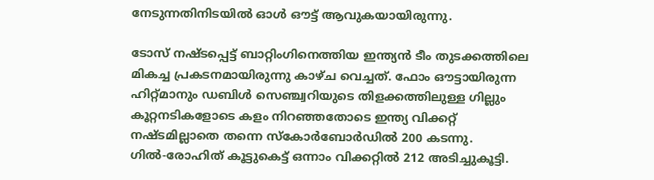നേടുന്നതിനിടയില്‍ ഓള്‍ ഔട്ട് ആവുകയായിരുന്നു.

ടോസ് നഷ്ടപ്പെട്ട് ബാറ്റിംഗിനെത്തിയ ഇന്ത്യന്‍ ടീം തുടക്കത്തിലെ മികച്ച പ്രകടനമായിരുന്നു കാഴ്ച വെച്ചത്. ഫോം ഔട്ടായിരുന്ന ഹിറ്റ്മാനും ഡബിള്‍ സെഞ്ച്വറിയുടെ തിളക്കത്തിലുള്ള ഗില്ലും കൂറ്റനടികളോടെ കളം നിറഞ്ഞതോടെ ഇന്ത്യ വിക്കറ്റ് നഷ്ടമില്ലാതെ തന്നെ സ്‌കോര്‍ബോര്‍ഡില്‍ 200 കടന്നു. ഗില്‍-രോഹിത് കൂട്ടുകെട്ട് ഒന്നാം വിക്കറ്റില്‍ 212 അടിച്ചുകൂട്ടി.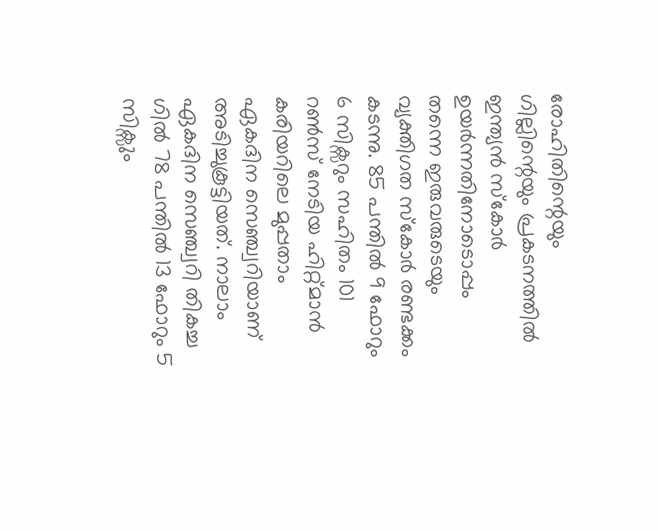രോഹിതിന്റെയും ഗില്ലിന്റെയും പ്രകടനത്തില്‍ ഇന്ത്യന്‍ സ്‌കോര്‍ ഉയര്‍ന്നതിനോടൊപ്പം തന്നെ ഇരുവരുടെയും വ്യക്തിഗത സ്‌കോര്‍ രണ്ടക്കം കടന്നു. 85 പന്തില്‍ 9 ഫോറും 6 സിക്സറും സഹിതം 101 റണ്‍സ് നേടിയ ഹിറ്റ്മാന്‍ കരിയറിലെ മുപ്പതാം ഏകദിന സെഞ്ച്വറിയാണ് അടിച്ചുകൂട്ടിയത്. നാലാം ഏകദിന സെഞ്ച്വറി തികച്ച ഗില്‍ 78 പന്തില്‍ 13 ഫോറും 5 സിക്സും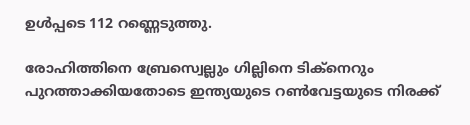ഉള്‍പ്പടെ 112 റണ്ണെടുത്തു.

രോഹിത്തിനെ ബ്രേസ്വെല്ലും ഗില്ലിനെ ടിക്‌നെറും പുറത്താക്കിയതോടെ ഇന്ത്യയുടെ റണ്‍വേട്ടയുടെ നിരക്ക്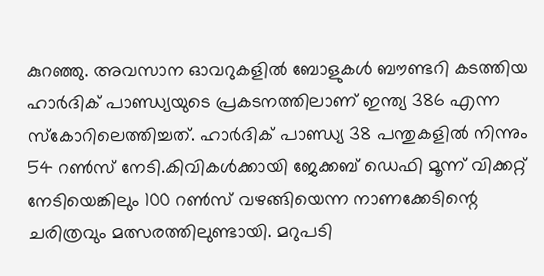കുറഞ്ഞു. അവസാന ഓവറുകളില്‍ ബോളുകള്‍ ബൗണ്ടറി കടത്തിയ ഹാര്‍ദിക് പാണ്ഡ്യയുടെ പ്രകടനത്തിലാണ് ഇന്ത്യ 386 എന്ന സ്‌കോറിലെത്തിച്ചത്. ഹാര്‍ദിക് പാണ്ഡ്യ 38 പന്തുകളില്‍ നിന്നും 54 റണ്‍സ് നേടി.കിവികള്‍ക്കായി ജേക്കബ് ഡെഫി മൂന്ന് വിക്കറ്റ് നേടിയെങ്കിലും 100 റണ്‍സ് വഴങ്ങിയെന്ന നാണക്കേടിന്റെ ചരിത്രവും മത്സരത്തിലുണ്ടായി. മറുപടി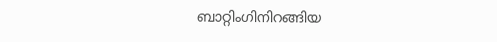ബാറ്റിംഗിനിറങ്ങിയ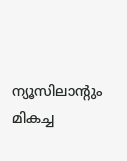ന്യൂസിലാന്റും മികച്ച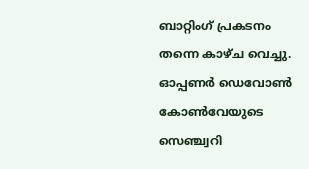ബാറ്റിംഗ് പ്രകടനം തന്നെ കാഴ്ച വെച്ചു. ഓപ്പണര്‍ ഡെവോണ്‍ കോണ്‍വേയുടെ സെഞ്ച്വറി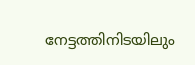നേട്ടത്തിനിടയിലും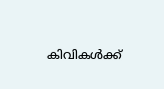കിവികള്‍ക്ക്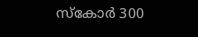സ്‌കോര്‍ 300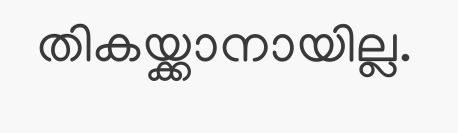തികയ്ക്കാനായില്ല.